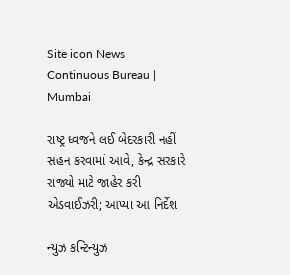Site icon News Continuous Bureau | Mumbai

રાષ્ટ્ર ધ્વજને લઈ બેદરકારી નહીં સહન કરવામાં આવે, કેન્દ્ર સરકારે રાજ્યો માટે જાહેર કરી એડવાઈઝરી; આપ્યા આ નિર્દેશ

ન્યુઝ કન્ટિન્યુઝ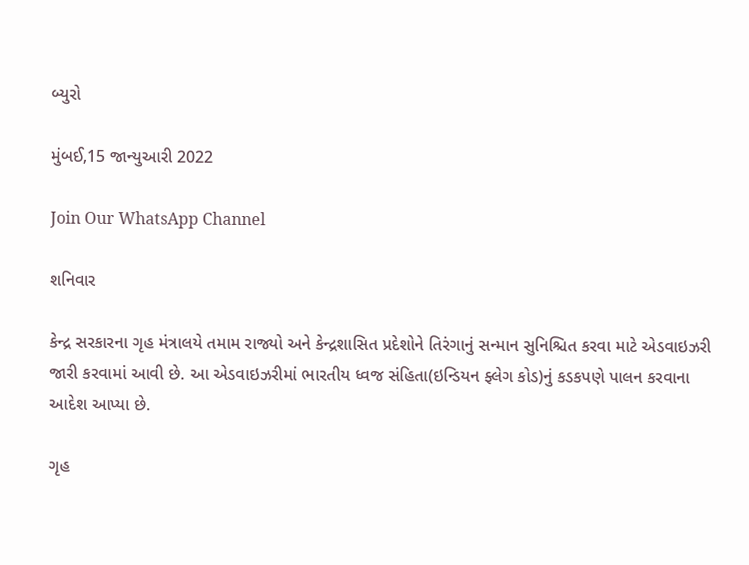બ્યુરો

મુંબઈ,15 જાન્યુઆરી 2022

Join Our WhatsApp Channel

શનિવાર

કેન્દ્ર સરકારના ગૃહ મંત્રાલયે તમામ રાજ્યો અને કેન્દ્રશાસિત પ્રદેશોને તિરંગાનું સન્માન સુનિશ્ચિત કરવા માટે એડવાઇઝરી જારી કરવામાં આવી છે. આ એડવાઇઝરીમાં ભારતીય ધ્વજ સંહિતા(ઇન્ડિયન ફ્લેગ કોડ)નું કડકપણે પાલન કરવાના આદેશ આપ્યા છે.

ગૃહ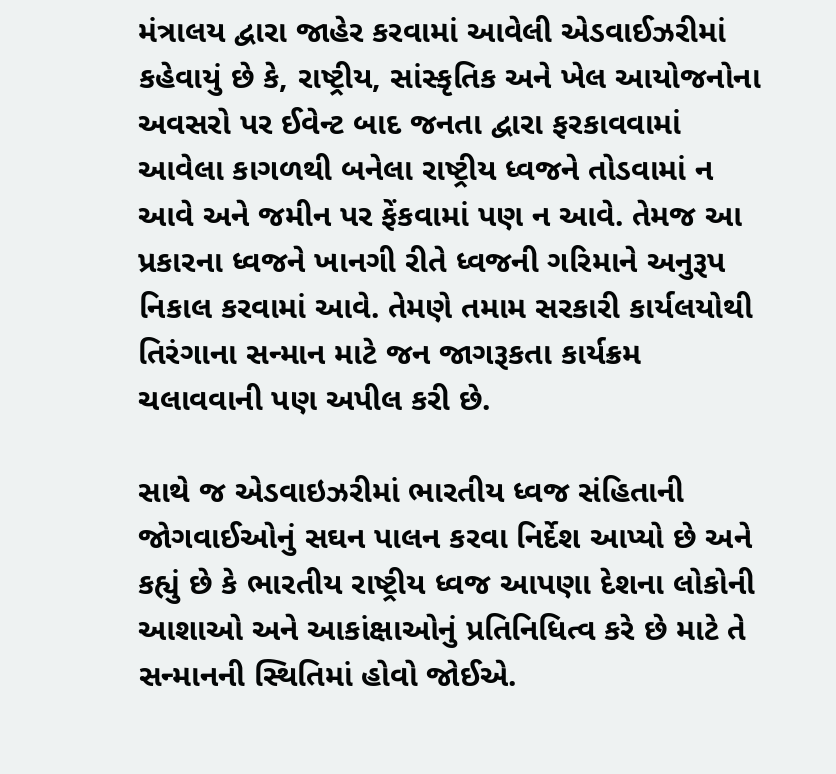મંત્રાલય દ્વારા જાહેર કરવામાં આવેલી એડવાઈઝરીમાં કહેવાયું છે કે, રાષ્ટ્રીય, સાંસ્કૃતિક અને ખેલ આયોજનોના અવસરો પર ઈવેન્ટ બાદ જનતા દ્વારા ફરકાવવામાં આવેલા કાગળથી બનેલા રાષ્ટ્રીય ધ્વજને તોડવામાં ન આવે અને જમીન પર ફેંકવામાં પણ ન આવે. તેમજ આ પ્રકારના ધ્વજને ખાનગી રીતે ધ્વજની ગરિમાને અનુરૂપ નિકાલ કરવામાં આવે. તેમણે તમામ સરકારી કાર્યલયોથી તિરંગાના સન્માન માટે જન જાગરૂકતા કાર્યક્રમ ચલાવવાની પણ અપીલ કરી છે.

સાથે જ એડવાઇઝરીમાં ભારતીય ધ્વજ સંહિતાની જોગવાઈઓનું સઘન પાલન કરવા નિર્દેશ આપ્યો છે અને કહ્યું છે કે ભારતીય રાષ્ટ્રીય ધ્વજ આપણા દેશના લોકોની આશાઓ અને આકાંક્ષાઓનું પ્રતિનિધિત્વ કરે છે માટે તે સન્માનની સ્થિતિમાં હોવો જોઈએ.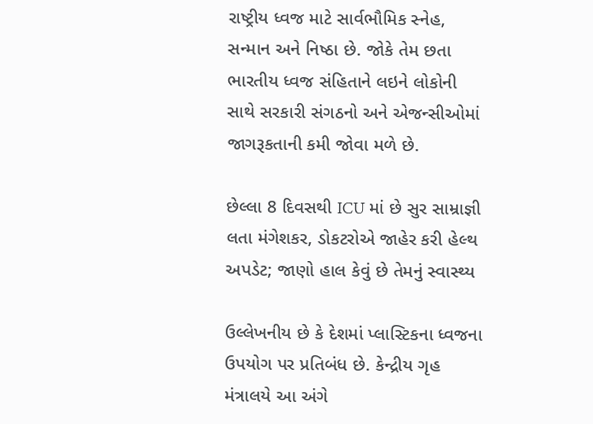રાષ્ટ્રીય ધ્વજ માટે સાર્વભૌમિક સ્નેહ, સન્માન અને નિષ્ઠા છે. જોકે તેમ છતા ભારતીય ધ્વજ સંહિતાને લઇને લોકોની સાથે સરકારી સંગઠનો અને એજન્સીઓમાં જાગરૂકતાની કમી જોવા મળે છે.

છેલ્લા 8 દિવસથી ICU માં છે સુર સામ્રાજ્ઞી લતા મંગેશકર, ડોકટરોએ જાહેર કરી હેલ્થ અપડેટ; જાણો હાલ કેવું છે તેમનું સ્વાસ્થ્ય

ઉલ્લેખનીય છે કે દેશમાં પ્લાસ્ટિકના ધ્વજના ઉપયોગ પર પ્રતિબંધ છે. કેન્દ્રીય ગૃહ મંત્રાલયે આ અંગે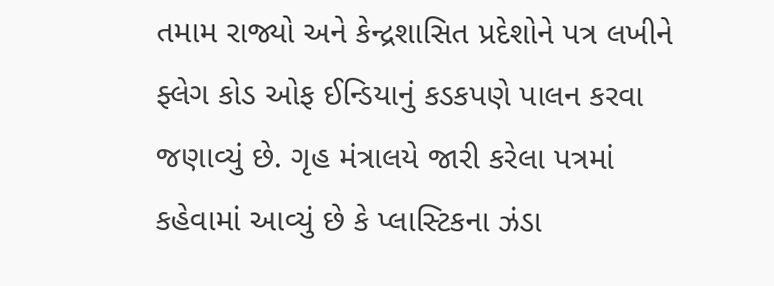તમામ રાજ્યો અને કેન્દ્રશાસિત પ્રદેશોને પત્ર લખીને ફ્લેગ કોડ ઓફ ઈન્ડિયાનું કડકપણે પાલન કરવા જણાવ્યું છે. ગૃહ મંત્રાલયે જારી કરેલા પત્રમાં કહેવામાં આવ્યું છે કે પ્લાસ્ટિકના ઝંડા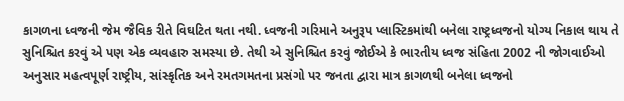કાગળના ધ્વજની જેમ જૈવિક રીતે વિઘટિત થતા નથી. ધ્વજની ગરિમાને અનુરૂપ પ્લાસ્ટિકમાંથી બનેલા રાષ્ટ્રધ્વજનો યોગ્ય નિકાલ થાય તે સુનિશ્ચિત કરવું એ પણ એક વ્યવહારુ સમસ્યા છે. તેથી એ સુનિશ્ચિત કરવું જોઈએ કે ભારતીય ધ્વજ સંહિતા 2002 ની જોગવાઈઓ અનુસાર મહત્વપૂર્ણ રાષ્ટ્રીય, સાંસ્કૃતિક અને રમતગમતના પ્રસંગો પર જનતા દ્વારા માત્ર કાગળથી બનેલા ધ્વજનો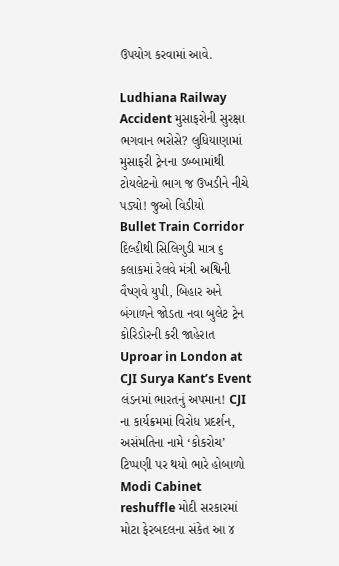ઉપયોગ કરવામાં આવે.

Ludhiana Railway Accident મુસાફરોની સુરક્ષા ભગવાન ભરોસે? લુધિયાણામાં મુસાફરી ટ્રેનના ડબ્બામાંથી ટોયલેટનો ભાગ જ ઉખડીને નીચે પડ્યો! જુઓ વિડીયો
Bullet Train Corridor દિલ્હીથી સિલિગુડી માત્ર ૬ કલાકમાં રેલવે મંત્રી અશ્વિની વૈષ્ણવે યુપી, બિહાર અને બંગાળને જોડતા નવા બુલેટ ટ્રેન કોરિડોરની કરી જાહેરાત
Uproar in London at CJI Surya Kant’s Event લંડનમાં ભારતનું અપમાન! CJI ના કાર્યક્રમમાં વિરોધ પ્રદર્શન, અસંમતિના નામે ‘કોકરોચ’ ટિપ્પણી પર થયો ભારે હોબાળો
Modi Cabinet reshuffle મોદી સરકારમાં મોટા ફેરબદલના સંકેત આ ૪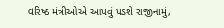વરિષ્ઠ મંત્રીઓએ આપવું પડશે રાજીનામું,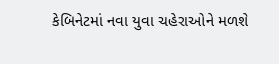કેબિનેટમાં નવા યુવા ચહેરાઓને મળશે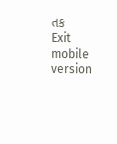તક
Exit mobile version